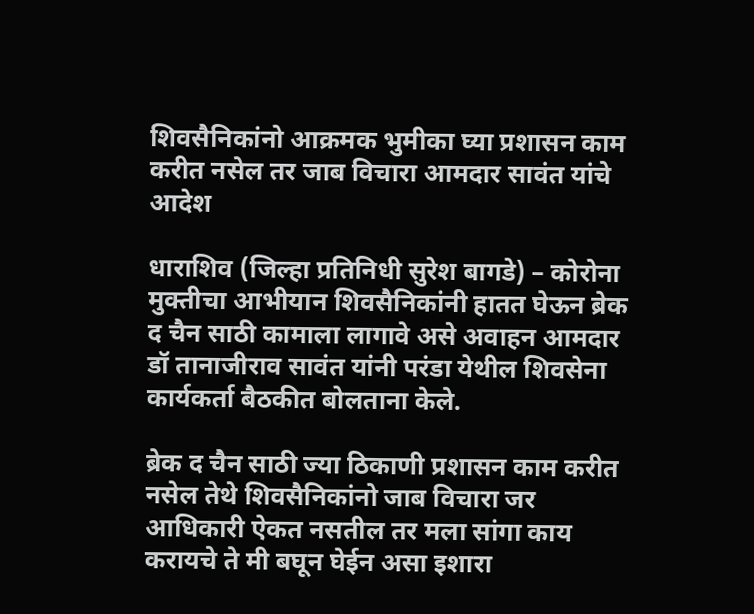शिवसैनिकांनो आक्रमक भुमीका घ्या प्रशासन काम करीत नसेल तर जाब विचारा आमदार सावंत यांचे आदेश

धाराशिव (जिल्हा प्रतिनिधी सुरेश बागडे) – कोरोना मुक्तीचा आभीयान शिवसैनिकांनी हातत घेऊन ब्रेक द चैन साठी कामाला लागावे असे अवाहन आमदार डॉ तानाजीराव सावंत यांनी परंडा येथील शिवसेना कार्यकर्ता बैठकीत बोलताना केले.

ब्रेक द चैन साठी ज्या ठिकाणी प्रशासन काम करीत नसेल तेथे शिवसैनिकांनो जाब विचारा जर आधिकारी ऐकत नसतील तर मला सांगा काय करायचे ते मी बघून घेईन असा इशारा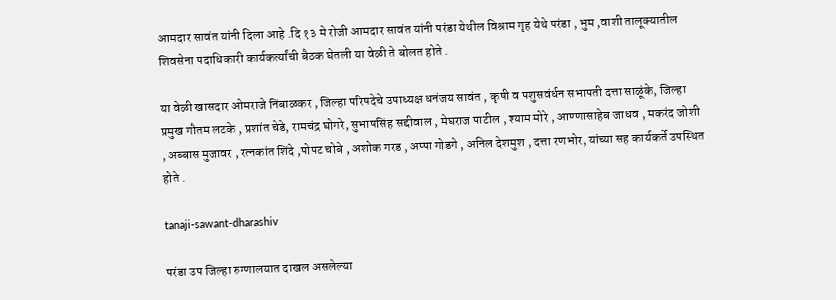आमदार सावंत यांनी दिला आहे .दि १३ मे रोजी आमदार सावंत यांनी परंडा येथील विश्राम गृह येथे परंडा , भुम ,वाशी तालूक्यातील शिवसेना पदाधिकारी कार्यकर्त्यांची बैठक घेतली या वेळी ते बोलत होते .

या वेळी खासदार ओमराजे निंबाळकर , जिल्हा परिषदेचे उपाध्यक्ष धनंजय सावंत , कृषी व पशुसवंर्धन सभापती दत्ता साळूंके, जिल्हा प्रमुख गौतम लटके , प्रशांत चेडे, रामचंद्र घोगरे, सुभाषसिंह सद्दीवाल , मेघराज पाटील , श्याम मोरे , आण्णासाहेब जाधव , मकरंद जोशी , अब्बास मुजावर , रत्नकांत शिंदे ,पोपट चोबे , अशोक गरड , अप्पा गोडगे , अनिल देशमुश , दत्ता रणभोर, यांच्या सह कार्यकर्ते उपस्थित होते .

tanaji-sawant-dharashiv

परंडा उप जिल्हा रुग्णालयात दाखल असलेल्या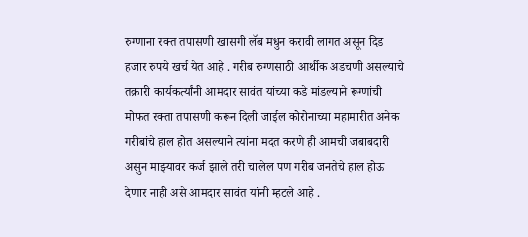रुग्णाना रक्त तपासणी खासगी लॅब मधुन करावी लागत असून दिड हजार रुपये खर्च येत आहे . गरीब रुग्णसाठी आर्थीक अडचणी असल्याचे तक्रारी कार्यकर्त्यांनी आमदार सावंत यांच्या कडे मांडल्याने रूग्णांची मोफत रक्ता तपासणी करून दिली जाईल कोरोनाच्या महामारीत अनेक गरीबांचे हाल होत असल्याने त्यांना मदत करणे ही आमची जबाबदारी असुन माझ्यावर कर्ज झाले तरी चालेल पण गरीब जनतेचे हाल होऊ देणार नाही असे आमदार सावंत यांनी म्हटले आहे .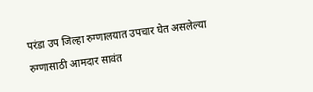परंडा उप जिल्हा रुग्णालयात उपचार घेत असलेल्या रुग्णासाठी आमदार सावंत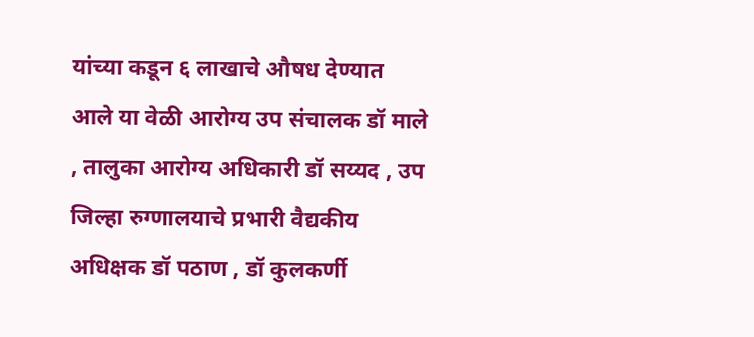यांच्या कडून ६ लाखाचे औषध देण्यात आले या वेळी आरोग्य उप संचालक डॉ माले , तालुका आरोग्य अधिकारी डॉ सय्यद , उप जिल्हा रुग्णालयाचे प्रभारी वैद्यकीय अधिक्षक डॉ पठाण , डॉ कुलकर्णी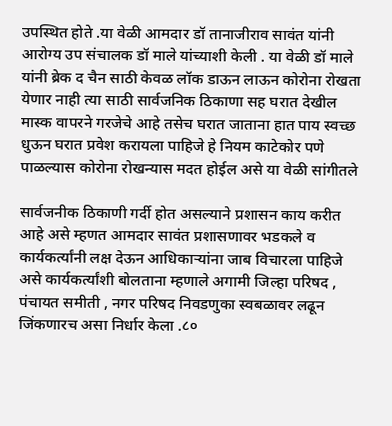उपस्थित होते .या वेळी आमदार डॉ तानाजीराव सावंत यांनी आरोग्य उप संचालक डॉ माले यांच्याशी केली . या वेळी डॉ माले यांनी ब्रेक द चैन साठी केवळ लॉक डाऊन लाऊन कोरोना रोखता येणार नाही त्या साठी सार्वजनिक ठिकाणा सह घरात देखील मास्क वापरने गरजेचे आहे तसेच घरात जाताना हात पाय स्वच्छ धुऊन घरात प्रवेश करायला पाहिजे हे नियम काटेकोर पणे पाळल्यास कोरोना रोखन्यास मदत होईल असे या वेळी सांगीतले

सार्वजनीक ठिकाणी गर्दी होत असल्याने प्रशासन काय करीत आहे असे म्हणत आमदार सावंत प्रशासणावर भडकले व कार्यकर्त्यांनी लक्ष देऊन आधिकाऱ्यांना जाब विचारला पाहिजे असे कार्यकर्त्यांशी बोलताना म्हणाले अगामी जिल्हा परिषद , पंचायत समीती , नगर परिषद निवडणुका स्वबळावर लढून जिंकणारच असा निर्धार केला .८०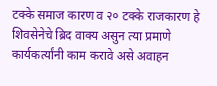टक्के समाज कारण व २० टक्के राजकारण हे शिवसेनेचे ब्रिद वाक्य असुन त्या प्रमाणे कार्यकर्त्यांनी काम करावे असे अवाहन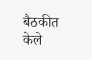बैठकीत केले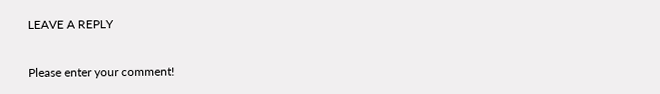LEAVE A REPLY

Please enter your comment!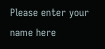Please enter your name here